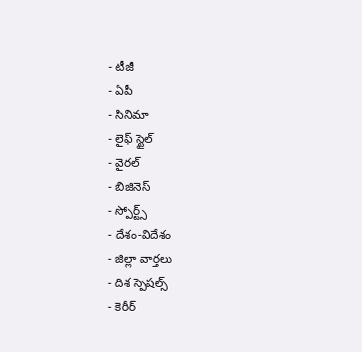- టీజీ
- ఏపీ
- సినిమా
- లైఫ్ స్టైల్
- వైరల్
- బిజినెస్
- స్పోర్ట్స్
- దేశం-విదేశం
- జిల్లా వార్తలు
- దిశ స్పెషల్స్
- కెరీర్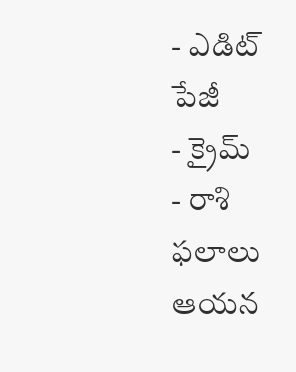- ఎడిట్ పేజీ
- క్రైమ్
- రాశి ఫలాలు
ఆయన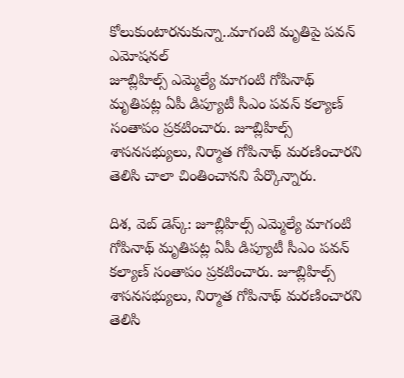కోలుకుంటారనుకున్నా..మాగంటి మృతిపై పవన్ ఎమోషనల్
జూబ్లిహిల్స్ ఎమ్మెల్యే మాగంటి గోపినాథ్ మృతిపట్ల ఏపీ డిప్యూటీ సీఎం పవన్ కల్యాణ్ సంతాపం ప్రకటించారు. జూబ్లిహిల్స్ శాసనసభ్యులు, నిర్మాత గోపినాథ్ మరణించారని తెలిసి చాలా చింతించానని పేర్కొన్నారు.

దిశ, వెబ్ డెస్క్: జూబ్లిహిల్స్ ఎమ్మెల్యే మాగంటి గోపినాథ్ మృతిపట్ల ఏపీ డిప్యూటీ సీఎం పవన్ కల్యాణ్ సంతాపం ప్రకటించారు. జూబ్లిహిల్స్ శాసనసభ్యులు, నిర్మాత గోపినాథ్ మరణించారని తెలిసి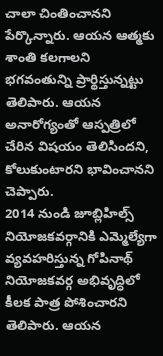చాలా చింతించానని పేర్కొన్నారు. ఆయన ఆత్మకు శాంతి కలగాలని భగవంతున్ని ప్రార్థిస్తున్నట్టు తెలిపారు. ఆయన అనారోగ్యంతో ఆస్పత్రిలో చేరిన విషయం తెలిసిందని, కోలుకుంటారని భావించానని చెప్పారు.
2014 నుండి జూబ్లిహిల్స్ నియోజకవర్గానికి ఎమ్మెల్యేగా వ్యవహరిస్తున్న గోపినాథ్ నియోజకవర్గ అభివృద్ధిలో కీలక పాత్ర పోశించారని తెలిపారు. ఆయన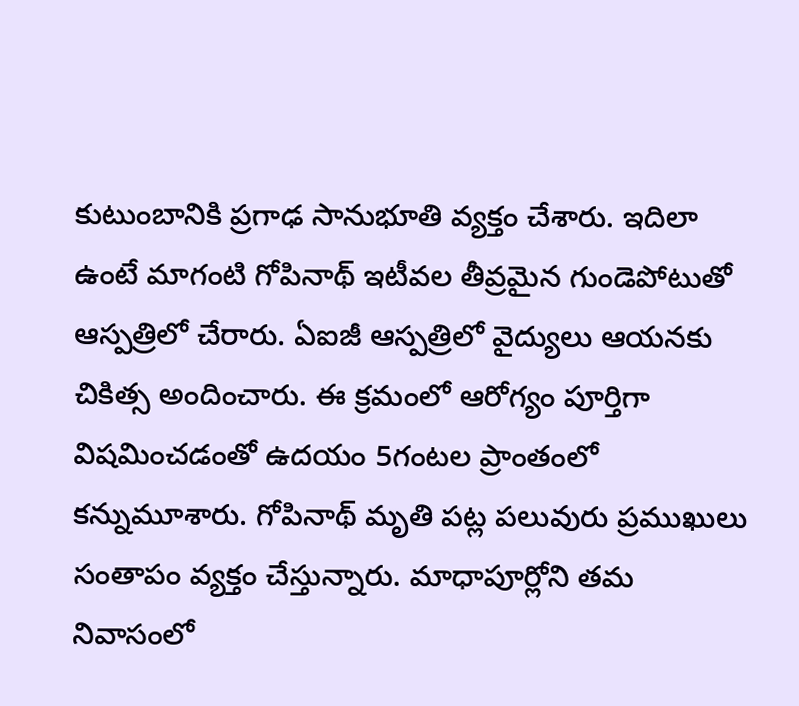కుటుంబానికి ప్రగాఢ సానుభూతి వ్యక్తం చేశారు. ఇదిలా ఉంటే మాగంటి గోపినాథ్ ఇటీవల తీవ్రమైన గుండెపోటుతో ఆస్పత్రిలో చేరారు. ఏఐజీ ఆస్పత్రిలో వైద్యులు ఆయనకు చికిత్స అందించారు. ఈ క్రమంలో ఆరోగ్యం పూర్తిగా విషమించడంతో ఉదయం 5గంటల ప్రాంతంలో కన్నుమూశారు. గోపినాథ్ మృతి పట్ల పలువురు ప్రముఖులు సంతాపం వ్యక్తం చేస్తున్నారు. మాధాపూర్లోని తమ నివాసంలో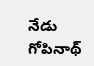నేడు గోపినాథ్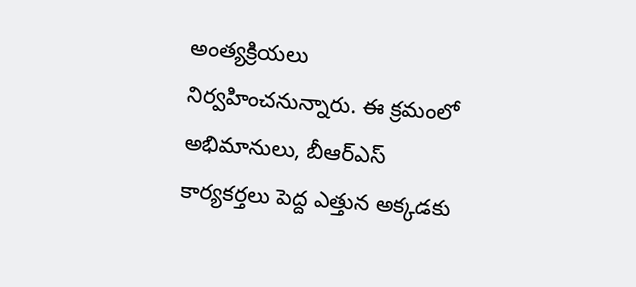అంత్యక్రియలు నిర్వహించనున్నారు. ఈ క్రమంలో అభిమానులు, బీఆర్ఎస్ కార్యకర్తలు పెద్ద ఎత్తున అక్కడకు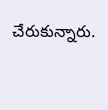చేరుకున్నారు.